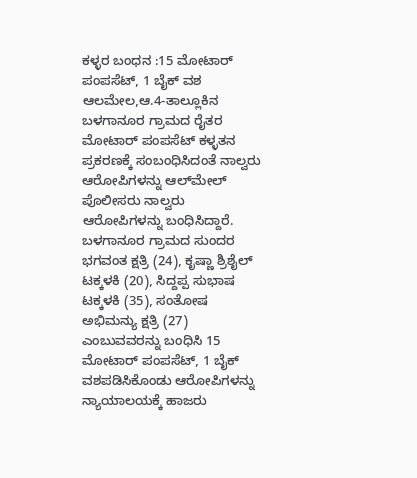ಕಳ್ಳರ ಬಂಧನ :15 ಮೋಟಾರ್ ಪಂಪಸೆಟ್, 1 ಬೈಕ್ ವಶ
ಆಲಮೇಲ,ಆ.4-ತಾಲ್ಲೂಕಿನ ಬಳಗಾನೂರ ಗ್ರಾಮದ ರೈತರ ಮೋಟಾರ್ ಪಂಪಸೆಟ್ ಕಳ್ಳತನ ಪ್ರಕರಣಕ್ಕೆ ಸಂಬಂಧಿಸಿದಂತೆ ನಾಲ್ವರು ಆರೋಪಿಗಳನ್ನು ಆಲ್‍ಮೇಲ್ ಪೊಲೀಸರು ನಾಲ್ವರು ಆರೋಪಿಗಳನ್ನು ಬಂಧಿಸಿದ್ದಾರೆ.
ಬಳಗಾನೂರ ಗ್ರಾಮದ ಸುಂದರ ಭಗವಂತ ಕ್ಷತ್ರಿ (24), ಕೃಷ್ಣಾ ಶ್ರಿಶೈಲ್ ಟಕ್ಕಳಕಿ (20), ಸಿದ್ದಪ್ಪ ಸುಭಾಷ ಟಕ್ಕಳಕಿ (35), ಸಂತೋಷ ಅಭಿಮನ್ಯು ಕ್ಷತ್ರಿ (27) ಎಂಬುವವರನ್ನು ಬಂಧಿಸಿ 15 ಮೋಟಾರ್ ಪಂಪಸೆಟ್, 1 ಬೈಕ್ ವಶಪಡಿಸಿಕೊಂಡು ಆರೋಪಿಗಳನ್ನು ನ್ಯಾಯಾಲಯಕ್ಕೆ ಹಾಜರು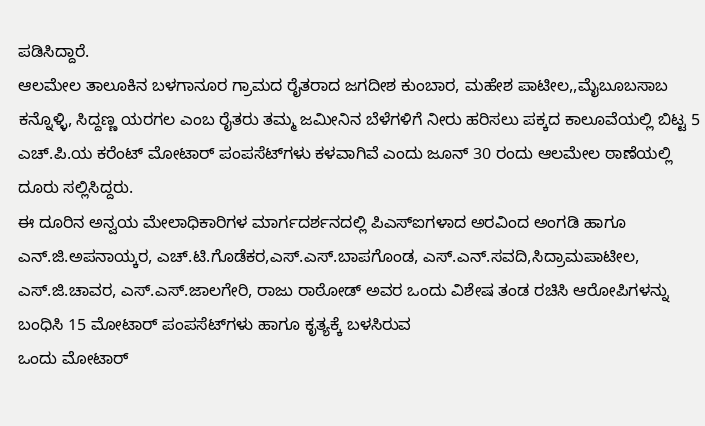ಪಡಿಸಿದ್ದಾರೆ.
ಆಲಮೇಲ ತಾಲೂಕಿನ ಬಳಗಾನೂರ ಗ್ರಾಮದ ರೈತರಾದ ಜಗದೀಶ ಕುಂಬಾರ, ಮಹೇಶ ಪಾಟೀಲ,,ಮೈಬೂಬಸಾಬ ಕನ್ನೊಳ್ಳಿ, ಸಿದ್ದಣ್ಣ ಯರಗಲ ಎಂಬ ರೈತರು ತಮ್ಮ ಜಮೀನಿನ ಬೆಳೆಗಳಿಗೆ ನೀರು ಹರಿಸಲು ಪಕ್ಕದ ಕಾಲೂವೆಯಲ್ಲಿ ಬಿಟ್ಟ 5 ಎಚ್.ಪಿ.ಯ ಕರೆಂಟ್ ಮೋಟಾರ್ ಪಂಪಸೆಟ್‍ಗಳು ಕಳವಾಗಿವೆ ಎಂದು ಜೂನ್ 30 ರಂದು ಆಲಮೇಲ ಠಾಣೆಯಲ್ಲಿ ದೂರು ಸಲ್ಲಿಸಿದ್ದರು.
ಈ ದೂರಿನ ಅನ್ವಯ ಮೇಲಾಧಿಕಾರಿಗಳ ಮಾರ್ಗದರ್ಶನದಲ್ಲಿ ಪಿಎಸ್‍ಐಗಳಾದ ಅರವಿಂದ ಅಂಗಡಿ ಹಾಗೂ ಎನ್.ಜಿ.ಅಪನಾಯ್ಕರ, ಎಚ್.ಟಿ.ಗೊಡೆಕರ,ಎಸ್.ಎಸ್.ಬಾಪಗೊಂಡ, ಎಸ್.ಎನ್.ಸವದಿ,ಸಿದ್ರಾಮಪಾಟೀಲ, ಎಸ್.ಜಿ.ಚಾವರ, ಎಸ್.ಎಸ್.ಜಾಲಗೇರಿ, ರಾಜು ರಾಠೋಡ್ ಅವರ ಒಂದು ವಿಶೇಷ ತಂಡ ರಚಿಸಿ ಆರೋಪಿಗಳನ್ನು ಬಂಧಿಸಿ 15 ಮೋಟಾರ್ ಪಂಪಸೆಟ್‍ಗಳು ಹಾಗೂ ಕೃತ್ಯಕ್ಕೆ ಬಳಸಿರುವ
ಒಂದು ಮೋಟಾರ್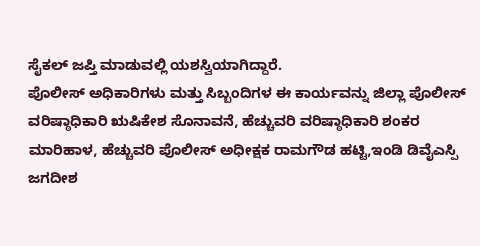ಸೈಕಲ್ ಜಪ್ತಿ ಮಾಡುವಲ್ಲಿ ಯಶಸ್ವಿಯಾಗಿದ್ದಾರೆ.
ಪೊಲೀಸ್ ಅಧಿಕಾರಿಗಳು ಮತ್ತು ಸಿಬ್ಬಂದಿಗಳ ಈ ಕಾರ್ಯವನ್ನು ಜಿಲ್ಲಾ ಪೊಲೀಸ್ ವರಿಷ್ಠಾಧಿಕಾರಿ ಋಷಿಕೇಶ ಸೊನಾವನೆ, ಹೆಚ್ಚುವರಿ ವರಿಷ್ಠಾಧಿಕಾರಿ ಶಂಕರ ಮಾರಿಹಾಳ, ಹೆಚ್ಚುವರಿ ಪೊಲೀಸ್ ಅಧೀಕ್ಷಕ ರಾಮಗೌಡ ಹಟ್ಟಿ,ಇಂಡಿ ಡಿವೈಎಸ್ಪಿ ಜಗದೀಶ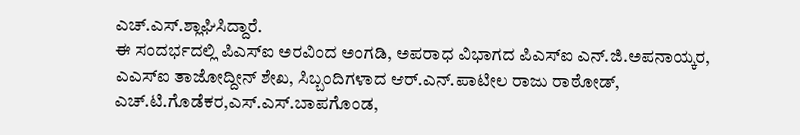ಎಚ್.ಎಸ್.ಶ್ಲಾಘಿಸಿದ್ದಾರೆ.
ಈ ಸಂದರ್ಭದಲ್ಲಿ ಪಿಎಸ್‍ಐ ಅರವಿಂದ ಅಂಗಡಿ, ಅಪರಾಧ ವಿಭಾಗದ ಪಿಎಸ್‍ಐ ಎನ್.ಜಿ.ಅಪನಾಯ್ಕರ, ಎಎಸ್‍ಐ ತಾಜೋದ್ದೀನ್ ಶೇಖ, ಸಿಬ್ಬಂದಿಗಳಾದ ಆರ್.ಎನ್.ಪಾಟೀಲ ರಾಜು ರಾಠೋಡ್, ಎಚ್.ಟಿ.ಗೊಡೆಕರ,ಎಸ್.ಎಸ್.ಬಾಪಗೊಂಡ,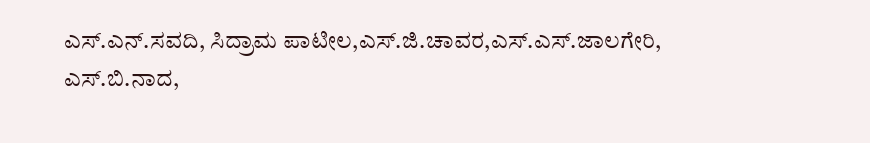ಎಸ್.ಎನ್.ಸವದಿ, ಸಿದ್ರಾಮ ಪಾಟೀಲ,ಎಸ್.ಜಿ.ಚಾವರ,ಎಸ್.ಎಸ್.ಜಾಲಗೇರಿ, ಎಸ್.ಬಿ.ನಾದ,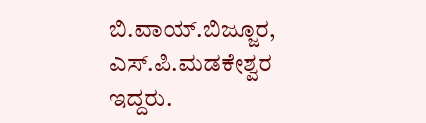ಬಿ.ವಾಯ್.ಬಿಜ್ಜೂರ, ಎಸ್.ಪಿ.ಮಡಕೇಶ್ವರ ಇದ್ದರು.